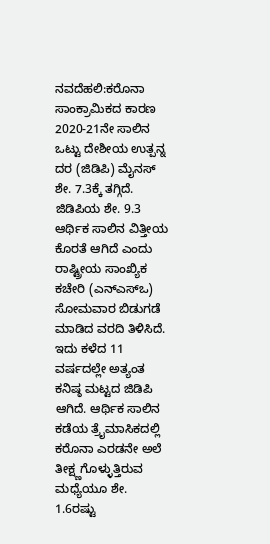ನವದೆಹಲಿ:ಕರೊನಾ ಸಾಂಕ್ರಾಮಿಕದ ಕಾರಣ 2020-21ನೇ ಸಾಲಿನ ಒಟ್ಟು ದೇಶೀಯ ಉತ್ಪನ್ನ ದರ (ಜಿಡಿಪಿ) ಮೈನಸ್ ಶೇ. 7.3ಕ್ಕೆ ತಗ್ಗಿದೆ. ಜಿಡಿಪಿಯ ಶೇ. 9.3 ಆರ್ಥಿಕ ಸಾಲಿನ ವಿತ್ತೀಯ ಕೊರತೆ ಆಗಿದೆ ಎಂದು ರಾಷ್ಟ್ರೀಯ ಸಾಂಖ್ಯಿಕ ಕಚೇರಿ (ಎನ್ಎಸ್ಒ) ಸೋಮವಾರ ಬಿಡುಗಡೆ ಮಾಡಿದ ವರದಿ ತಿಳಿಸಿದೆ. ಇದು ಕಳೆದ 11 ವರ್ಷದಲ್ಲೇ ಅತ್ಯಂತ ಕನಿಷ್ಠ ಮಟ್ಟದ ಜಿಡಿಪಿ ಆಗಿದೆ. ಆರ್ಥಿಕ ಸಾಲಿನ ಕಡೆಯ ತ್ರೖೆಮಾಸಿಕದಲ್ಲಿ ಕರೊನಾ ಎರಡನೇ ಅಲೆ ತೀಕ್ಷ್ಣಗೊಳ್ಳುತ್ತಿರುವ ಮಧ್ಯೆಯೂ ಶೇ. 1.6ರಷ್ಟು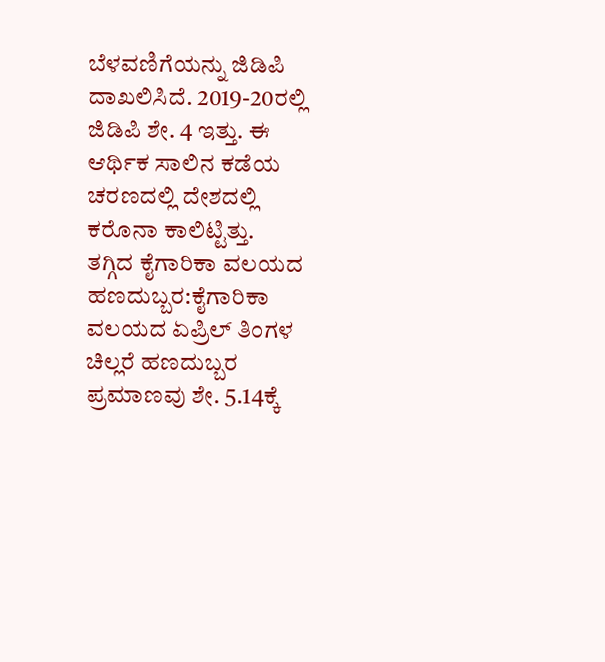ಬೆಳವಣಿಗೆಯನ್ನು ಜಿಡಿಪಿ ದಾಖಲಿಸಿದೆ. 2019-20ರಲ್ಲಿ ಜಿಡಿಪಿ ಶೇ. 4 ಇತ್ತು. ಈ ಆರ್ಥಿಕ ಸಾಲಿನ ಕಡೆಯ ಚರಣದಲ್ಲಿ ದೇಶದಲ್ಲಿ ಕರೊನಾ ಕಾಲಿಟ್ಟಿತ್ತು.
ತಗ್ಗಿದ ಕೈಗಾರಿಕಾ ವಲಯದ ಹಣದುಬ್ಬರ:ಕೈಗಾರಿಕಾ ವಲಯದ ಏಪ್ರಿಲ್ ತಿಂಗಳ ಚಿಲ್ಲರೆ ಹಣದುಬ್ಬರ ಪ್ರಮಾಣವು ಶೇ. 5.14ಕ್ಕೆ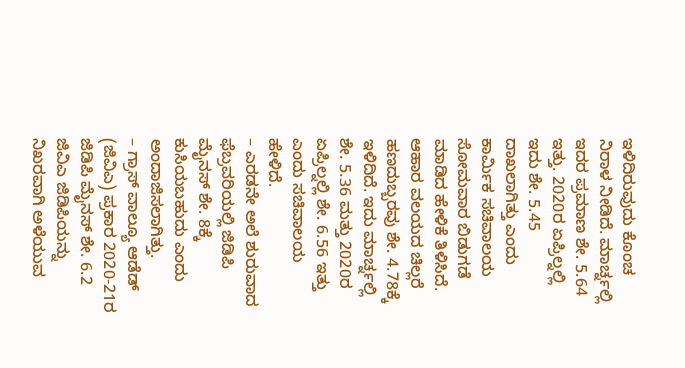ಇಳಿದಿರುವುದು ಕೊಂಚ ನಿರಾಳ ನೀಡಿದೆ. ಮಾರ್ಚ್ನಲ್ಲಿ ಇದರ ಪ್ರಮಾಣ ಶೇ. 5.64 ಇತ್ತು. 2020ರ ಏಪ್ರಿಲ್ನಲ್ಲಿ ಇದು ಶೇ. 5.45 ದಾಖಲಾಗಿತ್ತು ಎಂದು ಕಾರ್ವಿುಕ ಸಚಿವಾಲಯ ಸೋಮವಾರ ಬಿಡುಗಡೆ ಮಾಡಿದ ಹೇಳಿಕೆ ತಿಳಿಸಿದೆ. ಆಹಾರ ವಲಯದ ಚಿಲ್ಲರೆ ಹಣದುಬ್ಬರವು ಶೇ. 4.78ಕ್ಕೆ ಇಳಿದಿದೆ. ಇದು ಮಾರ್ಚ್ನಲ್ಲಿ ಶೇ. 5.36 ಮತ್ತು 2020ರ ಏಪ್ರಿಲ್ನಲ್ಲಿ ಶೇ. 6.56 ಇತ್ತು ಎಂದು ಸಚಿವಾಲಯ ಹೇಳಿದೆ.
– ಎರಡನೇ ಅಲೆ ಶುರುವಾದ ಫೆಬ್ರವರಿಯಲ್ಲಿ ಜಿಡಿಪಿ ಮೈನಸ್ ಶೇ. 8ಕ್ಕೆ ಕುಸಿಯಬಹುದು ಎಂದು ಅಂದಾಜಿಸಲಾಗಿತ್ತು.
– ಗ್ರಾಸ್ ವಾಲ್ಯೂ ಆಡೆಡ್ (ಜಿವಿಎ) ಪ್ರಕಾರ 2020-21ರ ಜಿಡಿಪಿ ಮೈನಸ್ ಶೇ. 6.2 ಜಿವಿಎ ಜಿಡಿಪಿಯನ್ನು ನಿಖರವಾಗಿ ಅಳೆಯುವ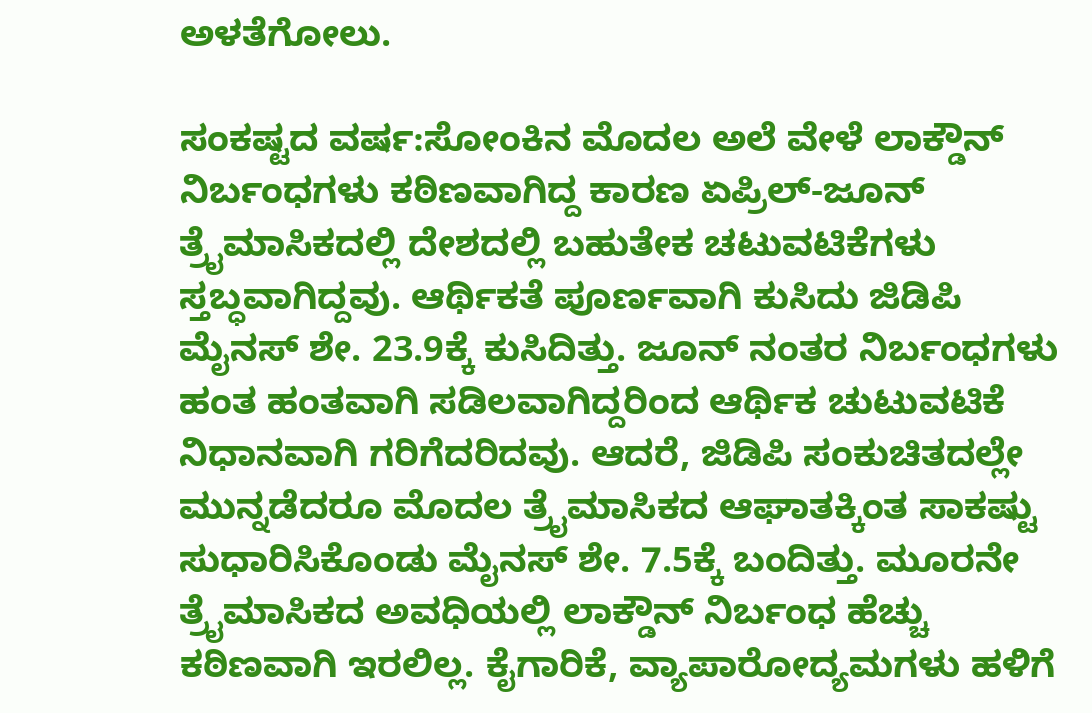ಅಳತೆಗೋಲು.

ಸಂಕಷ್ಟದ ವರ್ಷ:ಸೋಂಕಿನ ಮೊದಲ ಅಲೆ ವೇಳೆ ಲಾಕ್ಡೌನ್ ನಿರ್ಬಂಧಗಳು ಕಠಿಣವಾಗಿದ್ದ ಕಾರಣ ಏಪ್ರಿಲ್-ಜೂನ್ ತ್ರೖೆಮಾಸಿಕದಲ್ಲಿ ದೇಶದಲ್ಲಿ ಬಹುತೇಕ ಚಟುವಟಿಕೆಗಳು ಸ್ತಬ್ಧವಾಗಿದ್ದವು. ಆರ್ಥಿಕತೆ ಪೂರ್ಣವಾಗಿ ಕುಸಿದು ಜಿಡಿಪಿ ಮೈನಸ್ ಶೇ. 23.9ಕ್ಕೆ ಕುಸಿದಿತ್ತು. ಜೂನ್ ನಂತರ ನಿರ್ಬಂಧಗಳು ಹಂತ ಹಂತವಾಗಿ ಸಡಿಲವಾಗಿದ್ದರಿಂದ ಆರ್ಥಿಕ ಚುಟುವಟಿಕೆ ನಿಧಾನವಾಗಿ ಗರಿಗೆದರಿದವು. ಆದರೆ, ಜಿಡಿಪಿ ಸಂಕುಚಿತದಲ್ಲೇ ಮುನ್ನಡೆದರೂ ಮೊದಲ ತ್ರೖೆಮಾಸಿಕದ ಆಘಾತಕ್ಕಿಂತ ಸಾಕಷ್ಟು ಸುಧಾರಿಸಿಕೊಂಡು ಮೈನಸ್ ಶೇ. 7.5ಕ್ಕೆ ಬಂದಿತ್ತು. ಮೂರನೇ ತ್ರೖೆಮಾಸಿಕದ ಅವಧಿಯಲ್ಲಿ ಲಾಕ್ಡೌನ್ ನಿರ್ಬಂಧ ಹೆಚ್ಚು ಕಠಿಣವಾಗಿ ಇರಲಿಲ್ಲ. ಕೈಗಾರಿಕೆ, ವ್ಯಾಪಾರೋದ್ಯಮಗಳು ಹಳಿಗೆ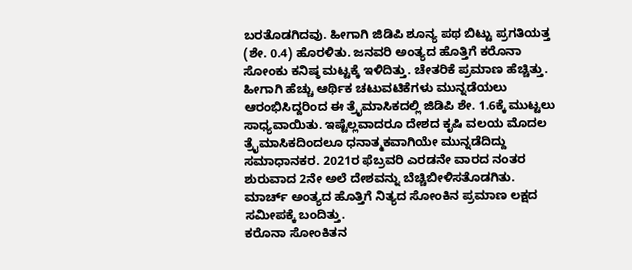ಬರತೊಡಗಿದವು. ಹೀಗಾಗಿ ಜಿಡಿಪಿ ಶೂನ್ಯ ಪಥ ಬಿಟ್ಟು ಪ್ರಗತಿಯತ್ತ (ಶೇ. 0.4) ಹೊರಳಿತು. ಜನವರಿ ಅಂತ್ಯದ ಹೊತ್ತಿಗೆ ಕರೊನಾ ಸೋಂಕು ಕನಿಷ್ಠ ಮಟ್ಟಕ್ಕೆ ಇಳಿದಿತ್ತು. ಚೇತರಿಕೆ ಪ್ರಮಾಣ ಹೆಚ್ಚಿತ್ತು. ಹೀಗಾಗಿ ಹೆಚ್ಚು ಆರ್ಥಿಕ ಚಟುವಟಿಕೆಗಳು ಮುನ್ನಡೆಯಲು ಆರಂಭಿಸಿದ್ದರಿಂದ ಈ ತ್ರೖೆಮಾಸಿಕದಲ್ಲಿ ಜಿಡಿಪಿ ಶೇ. 1.6ಕ್ಕೆ ಮುಟ್ಟಲು ಸಾಧ್ಯವಾಯಿತು. ಇಷ್ಟೆಲ್ಲವಾದರೂ ದೇಶದ ಕೃಷಿ ವಲಯ ಮೊದಲ ತ್ರೖೆಮಾಸಿಕದಿಂದಲೂ ಧನಾತ್ಮಕವಾಗಿಯೇ ಮುನ್ನಡೆದಿದ್ದು ಸಮಾಧಾನಕರ. 2021ರ ಫೆಬ್ರವರಿ ಎರಡನೇ ವಾರದ ನಂತರ ಶುರುವಾದ 2ನೇ ಅಲೆ ದೇಶವನ್ನು ಬೆಚ್ಚಿಬೀಳಿಸತೊಡಗಿತು. ಮಾರ್ಚ್ ಅಂತ್ಯದ ಹೊತ್ತಿಗೆ ನಿತ್ಯದ ಸೋಂಕಿನ ಪ್ರಮಾಣ ಲಕ್ಷದ ಸಮೀಪಕ್ಕೆ ಬಂದಿತ್ತು.
ಕರೊನಾ ಸೋಂಕಿತನ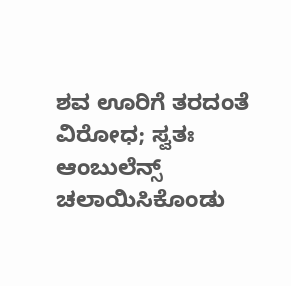ಶವ ಊರಿಗೆ ತರದಂತೆ ವಿರೋಧ; ಸ್ವತಃ ಆಂಬುಲೆನ್ಸ್ ಚಲಾಯಿಸಿಕೊಂಡು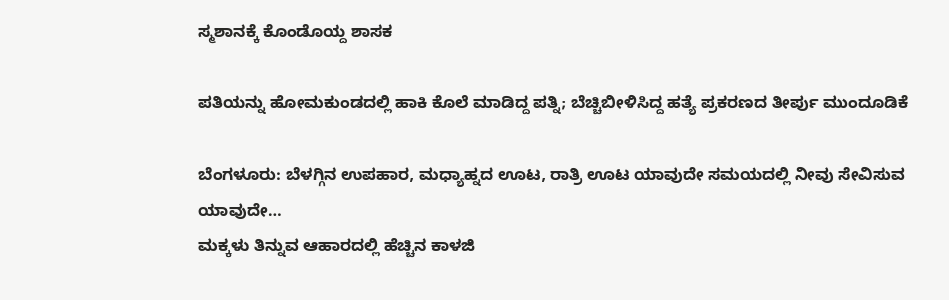ಸ್ಮಶಾನಕ್ಕೆ ಕೊಂಡೊಯ್ದ ಶಾಸಕ

ಪತಿಯನ್ನು ಹೋಮಕುಂಡದಲ್ಲಿ ಹಾಕಿ ಕೊಲೆ ಮಾಡಿದ್ದ ಪತ್ನಿ; ಬೆಚ್ಚಿಬೀಳಿಸಿದ್ದ ಹತ್ಯೆ ಪ್ರಕರಣದ ತೀರ್ಪು ಮುಂದೂಡಿಕೆ

ಬೆಂಗಳೂರು: ಬೆಳಗ್ಗಿನ ಉಪಹಾರ, ಮಧ್ಯಾಹ್ನದ ಊಟ, ರಾತ್ರಿ ಊಟ ಯಾವುದೇ ಸಮಯದಲ್ಲಿ ನೀವು ಸೇವಿಸುವ ಯಾವುದೇ…
ಮಕ್ಕಳು ತಿನ್ನುವ ಆಹಾರದಲ್ಲಿ ಹೆಚ್ಚಿನ ಕಾಳಜಿ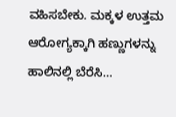ವಹಿಸಬೇಕು. ಮಕ್ಕಳ ಉತ್ತಮ ಆರೋಗ್ಯಕ್ಕಾಗಿ ಹಣ್ಣುಗಳನ್ನು ಹಾಲಿನಲ್ಲಿ ಬೆರೆಸಿ…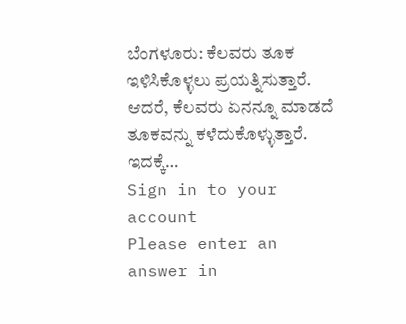ಬೆಂಗಳೂರು: ಕೆಲವರು ತೂಕ ಇಳಿಸಿಕೊಳ್ಳಲು ಪ್ರಯತ್ನಿಸುತ್ತಾರೆ. ಆದರೆ, ಕೆಲವರು ಏನನ್ನೂ ಮಾಡದೆ ತೂಕವನ್ನು ಕಳೆದುಕೊಳ್ಳುತ್ತಾರೆ. ಇದಕ್ಕೆ…
Sign in to your account
Please enter an answer in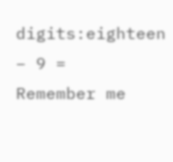digits:eighteen − 9 =
Remember me